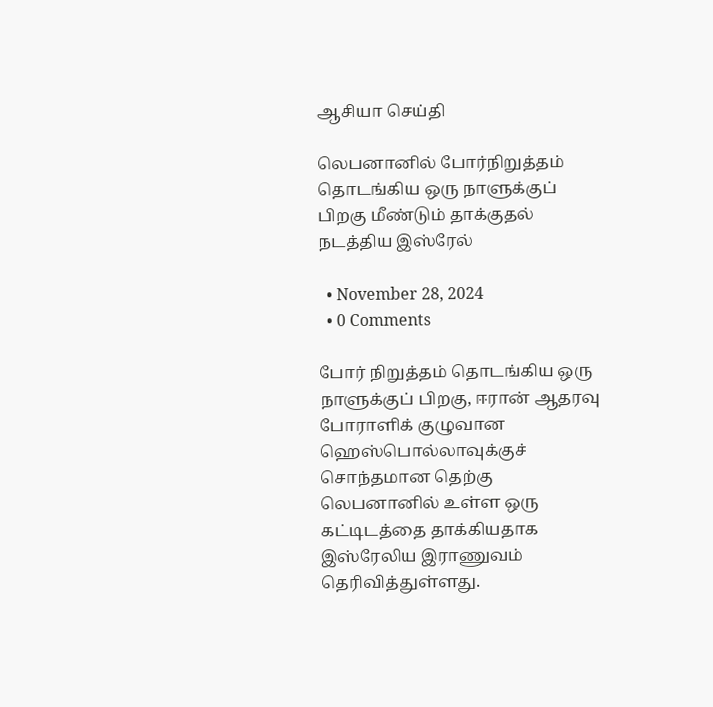ஆசியா செய்தி

லெபனானில் போர்நிறுத்தம் தொடங்கிய ஒரு நாளுக்குப் பிறகு மீண்டும் தாக்குதல் நடத்திய இஸ்ரேல்

  • November 28, 2024
  • 0 Comments

போர் நிறுத்தம் தொடங்கிய ஒரு நாளுக்குப் பிறகு, ஈரான் ஆதரவு போராளிக் குழுவான ஹெஸ்பொல்லாவுக்குச் சொந்தமான தெற்கு லெபனானில் உள்ள ஒரு கட்டிடத்தை தாக்கியதாக இஸ்ரேலிய இராணுவம் தெரிவித்துள்ளது.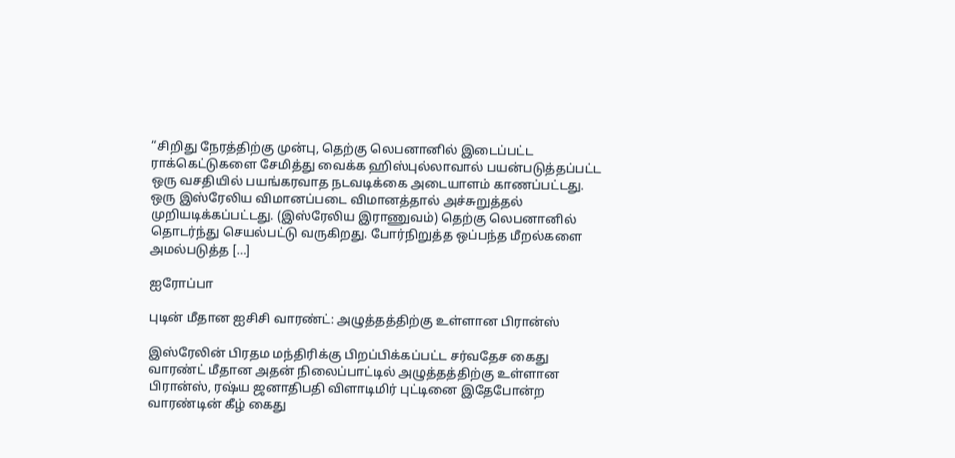“சிறிது நேரத்திற்கு முன்பு, தெற்கு லெபனானில் இடைப்பட்ட ராக்கெட்டுகளை சேமித்து வைக்க ஹிஸ்புல்லாவால் பயன்படுத்தப்பட்ட ஒரு வசதியில் பயங்கரவாத நடவடிக்கை அடையாளம் காணப்பட்டது. ஒரு இஸ்ரேலிய விமானப்படை விமானத்தால் அச்சுறுத்தல் முறியடிக்கப்பட்டது. (இஸ்ரேலிய இராணுவம்) தெற்கு லெபனானில் தொடர்ந்து செயல்பட்டு வருகிறது. போர்நிறுத்த ஒப்பந்த மீறல்களை அமல்படுத்த […]

ஐரோப்பா

புடின் மீதான ஐசிசி வாரண்ட்: அழுத்தத்திற்கு உள்ளான பிரான்ஸ்

இஸ்ரேலின் பிரதம மந்திரிக்கு பிறப்பிக்கப்பட்ட சர்வதேச கைது வாரண்ட் மீதான அதன் நிலைப்பாட்டில் அழுத்தத்திற்கு உள்ளான பிரான்ஸ், ரஷ்ய ஜனாதிபதி விளாடிமிர் புட்டினை இதேபோன்ற வாரண்டின் கீழ் கைது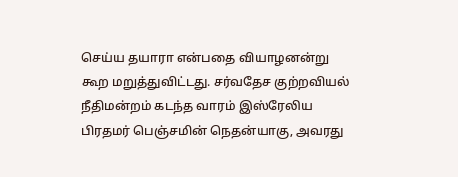செய்ய தயாரா என்பதை வியாழனன்று கூற மறுத்துவிட்டது. சர்வதேச குற்றவியல் நீதிமன்றம் கடந்த வாரம் இஸ்ரேலிய பிரதமர் பெஞ்சமின் நெதன்யாகு, அவரது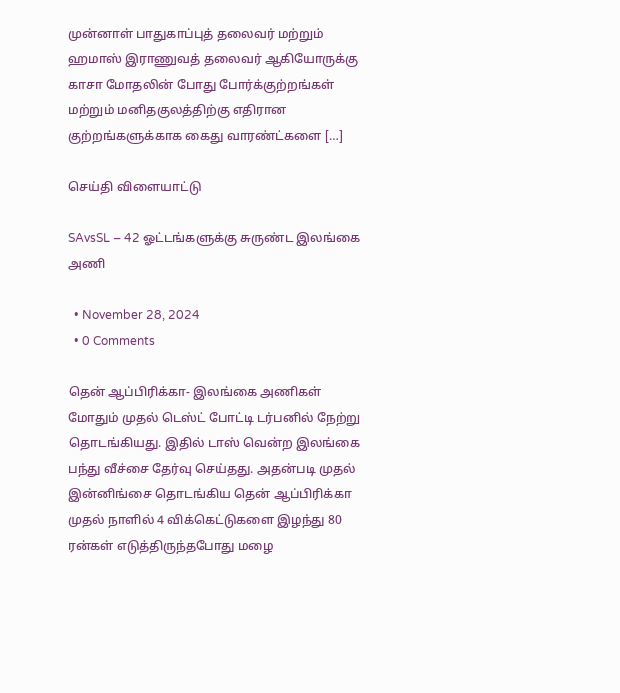முன்னாள் பாதுகாப்புத் தலைவர் மற்றும் ஹமாஸ் இராணுவத் தலைவர் ஆகியோருக்கு காசா மோதலின் போது போர்க்குற்றங்கள் மற்றும் மனிதகுலத்திற்கு எதிரான குற்றங்களுக்காக கைது வாரண்ட்களை […]

செய்தி விளையாட்டு

SAvsSL – 42 ஓட்டங்களுக்கு சுருண்ட இலங்கை அணி

  • November 28, 2024
  • 0 Comments

தென் ஆப்பிரிக்கா- இலங்கை அணிகள் மோதும் முதல் டெஸ்ட் போட்டி டர்பனில் நேற்று தொடங்கியது. இதில் டாஸ் வென்ற இலங்கை பந்து வீச்சை தேர்வு செய்தது. அதன்படி முதல் இன்னிங்சை தொடங்கிய தென் ஆப்பிரிக்கா முதல் நாளில் 4 விக்கெட்டுகளை இழந்து 80 ரன்கள் எடுத்திருந்தபோது மழை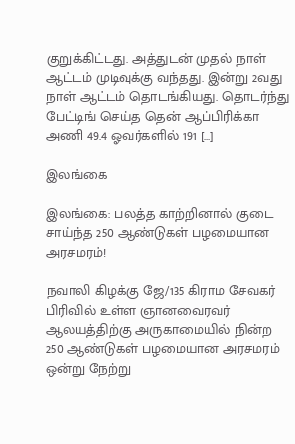குறுக்கிட்டது. அத்துடன் முதல் நாள் ஆட்டம் முடிவுக்கு வந்தது. இன்று 2வது நாள் ஆட்டம் தொடங்கியது. தொடர்ந்து பேட்டிங் செய்த தென் ஆப்பிரிக்கா அணி 49.4 ஓவர்களில் 191 […]

இலங்கை

இலங்கை: பலத்த காற்றினால் குடை சாய்ந்த 250 ஆண்டுகள் பழமையான அரசமரம்!

நவாலி கிழக்கு ஜே/135 கிராம சேவகர் பிரிவில் உள்ள ஞானவைரவர் ஆலயத்திற்கு அருகாமையில் நின்ற 250 ஆண்டுகள் பழமையான அரசமரம் ஒன்று நேற்று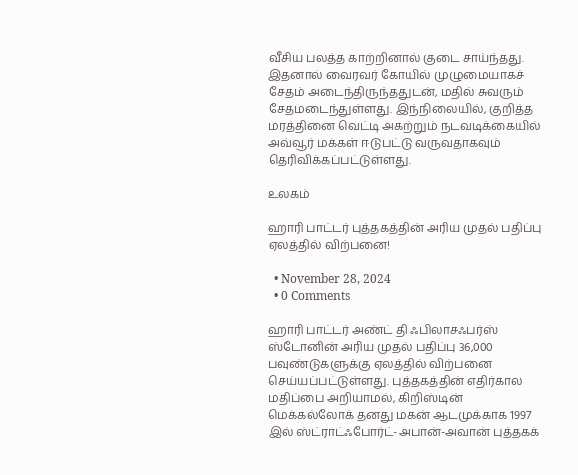வீசிய பலத்த காற்றினால் குடை சாய்ந்தது. இதனால் வைரவர் கோயில் முழுமையாகச் சேதம் அடைந்திருந்ததுடன், மதில் சுவரும் சேதமடைந்துள்ளது. இந்நிலையில், குறித்த மரத்தினை வெட்டி அகற்றும் நடவடிக்கையில் அவ்வூர் மக்கள் ஈடுபட்டு வருவதாகவும் தெரிவிக்கப்பட்டுள்ளது.

உலகம்

ஹாரி பாட்டர் புத்தகத்தின் அரிய முதல் பதிப்பு ஏலத்தில் விற்பனை!

  • November 28, 2024
  • 0 Comments

ஹாரி பாட்டர் அண்ட் தி ஃபிலாசஃபர்ஸ் ஸ்டோனின் அரிய முதல் பதிப்பு 36,000 பவுண்டுகளுக்கு ஏலத்தில் விற்பனை செய்யப்பட்டுள்ளது. புத்தகத்தின் எதிர்கால மதிப்பை அறியாமல், கிறிஸ்டின் மெக்கல்லோக் தனது மகன் ஆடமுக்காக 1997 இல் ஸ்ட்ராட்ஃபோர்ட்-அபான்-அவான் புத்தகக்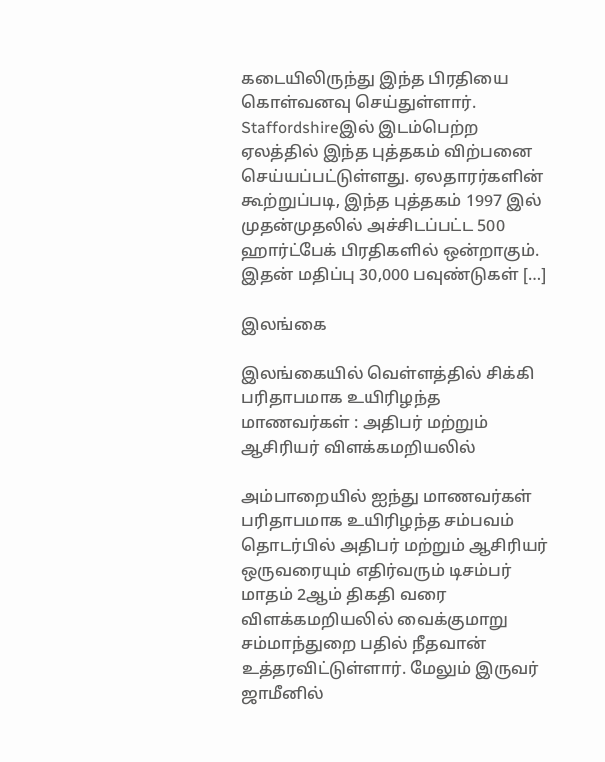கடையிலிருந்து இந்த பிரதியை கொள்வனவு செய்துள்ளார். Staffordshireஇல் இடம்பெற்ற ஏலத்தில் இந்த புத்தகம் விற்பனை செய்யப்பட்டுள்ளது. ஏலதாரர்களின் கூற்றுப்படி, இந்த புத்தகம் 1997 இல் முதன்முதலில் அச்சிடப்பட்ட 500 ஹார்ட்பேக் பிரதிகளில் ஒன்றாகும். இதன் மதிப்பு 30,000 பவுண்டுகள் […]

இலங்கை

இலங்கையில் வெள்ளத்தில் சிக்கி பரிதாபமாக உயிரிழந்த மாணவர்கள் : அதிபர் மற்றும் ஆசிரியர் விளக்கமறியலில்

அம்பாறையில் ஐந்து மாணவர்கள் பரிதாபமாக உயிரிழந்த சம்பவம் தொடர்பில் அதிபர் மற்றும் ஆசிரியர் ஒருவரையும் எதிர்வரும் டிசம்பர் மாதம் 2ஆம் திகதி வரை விளக்கமறியலில் வைக்குமாறு சம்மாந்துறை பதில் நீதவான் உத்தரவிட்டுள்ளார். மேலும் இருவர் ஜாமீனில்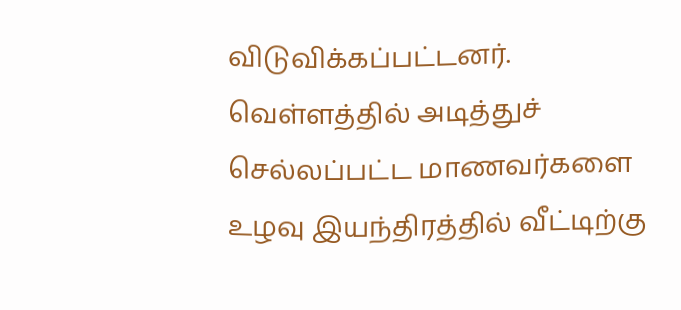விடுவிக்கப்பட்டனர். வெள்ளத்தில் அடித்துச் செல்லப்பட்ட மாணவர்களை உழவு இயந்திரத்தில் வீட்டிற்கு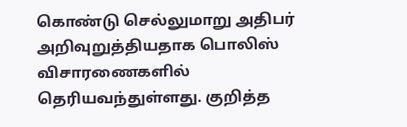கொண்டு செல்லுமாறு அதிபர் அறிவுறுத்தியதாக பொலிஸ் விசாரணைகளில் தெரியவந்துள்ளது. குறித்த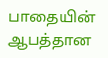பாதையின் ஆபத்தான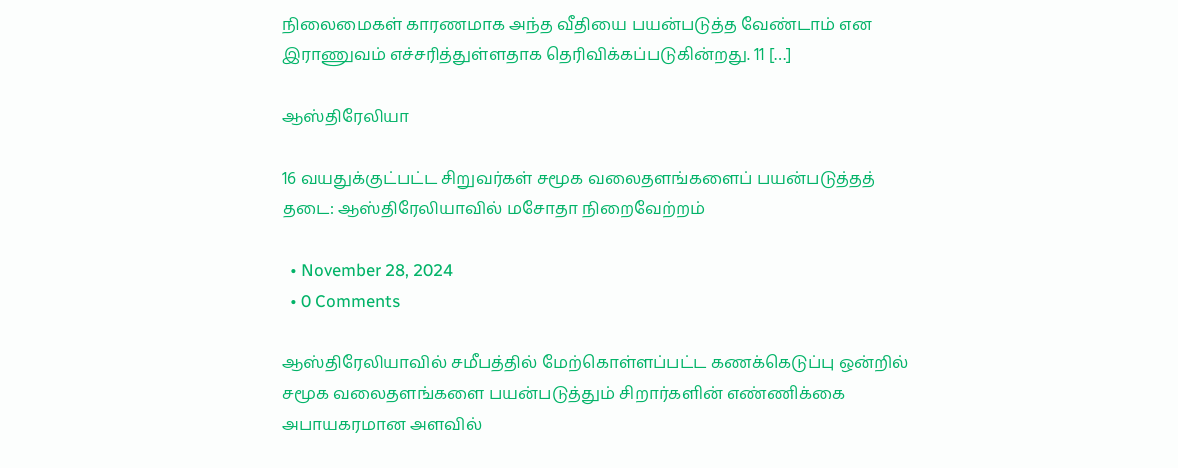நிலைமைகள் காரணமாக அந்த வீதியை பயன்படுத்த வேண்டாம் என இராணுவம் எச்சரித்துள்ளதாக தெரிவிக்கப்படுகின்றது. 11 […]

ஆஸ்திரேலியா

16 வயதுக்குட்பட்ட சிறுவர்கள் சமூக வலைதளங்களைப் பயன்படுத்தத் தடை: ஆஸ்திரேலியாவில் மசோதா நிறைவேற்றம்

  • November 28, 2024
  • 0 Comments

ஆஸ்திரேலியாவில் சமீபத்தில் மேற்கொள்ளப்பட்ட கணக்கெடுப்பு ஒன்றில் சமூக வலைதளங்களை பயன்படுத்தும் சிறார்களின் எண்ணிக்கை அபாயகரமான அளவில்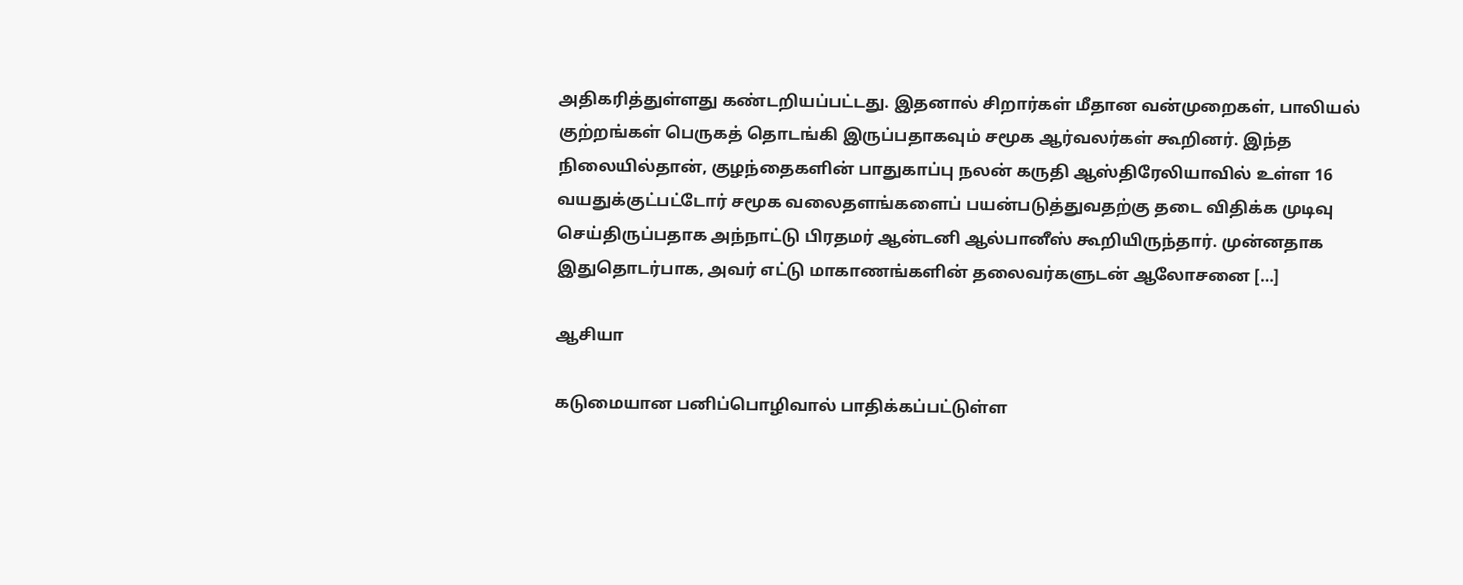அதிகரித்துள்ளது கண்டறியப்பட்டது. இதனால் சிறார்கள் மீதான வன்முறைகள், பாலியல் குற்றங்கள் பெருகத் தொடங்கி இருப்பதாகவும் சமூக ஆர்வலர்கள் கூறினர். இந்த நிலையில்தான், குழந்தைகளின் பாதுகாப்பு நலன் கருதி ஆஸ்திரேலியாவில் உள்ள 16 வயதுக்குட்பட்டோர் சமூக வலைதளங்களைப் பயன்படுத்துவதற்கு தடை விதிக்க முடிவு செய்திருப்பதாக அந்நாட்டு பிரதமர் ஆன்டனி ஆல்பானீஸ் கூறியிருந்தார். முன்னதாக இதுதொடர்பாக, அவர் எட்டு மாகாணங்களின் தலைவர்களுடன் ஆலோசனை […]

ஆசியா

கடுமையான பனிப்பொழிவால் பாதிக்கப்பட்டுள்ள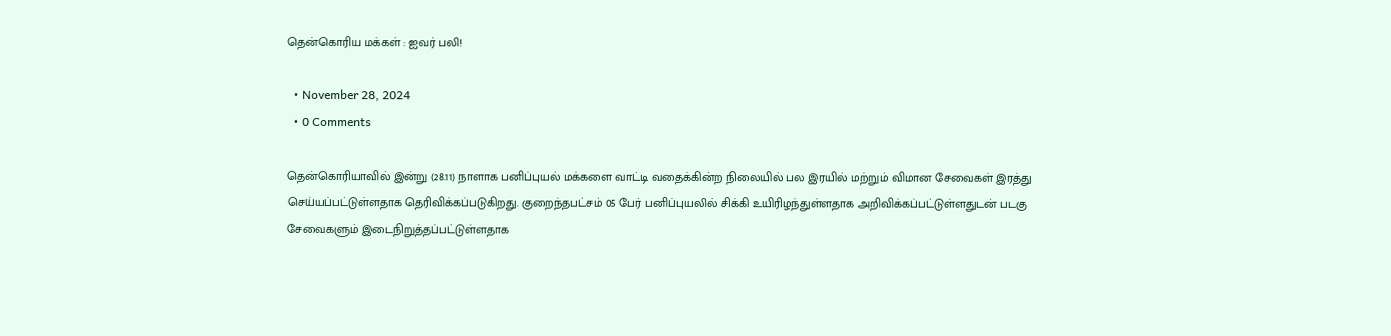தென்கொரிய மக்கள் : ஐவர் பலி!

  • November 28, 2024
  • 0 Comments

தென்கொரியாவில் இன்று (28.11) நாளாக பனிப்புயல் மக்களை வாட்டி வதைக்கின்ற நிலையில் பல இரயில் மற்றும் விமான சேவைகள் இரத்து செய்யப்பட்டுள்ளதாக தெரிவிக்கப்படுகிறது. குறைந்தபட்சம் 05 பேர் பனிப்புயலில் சிக்கி உயிரிழந்துள்ளதாக அறிவிக்கப்பட்டுள்ளதுடன் படகு சேவைகளும் இடைநிறுத்தப்பட்டுள்ளதாக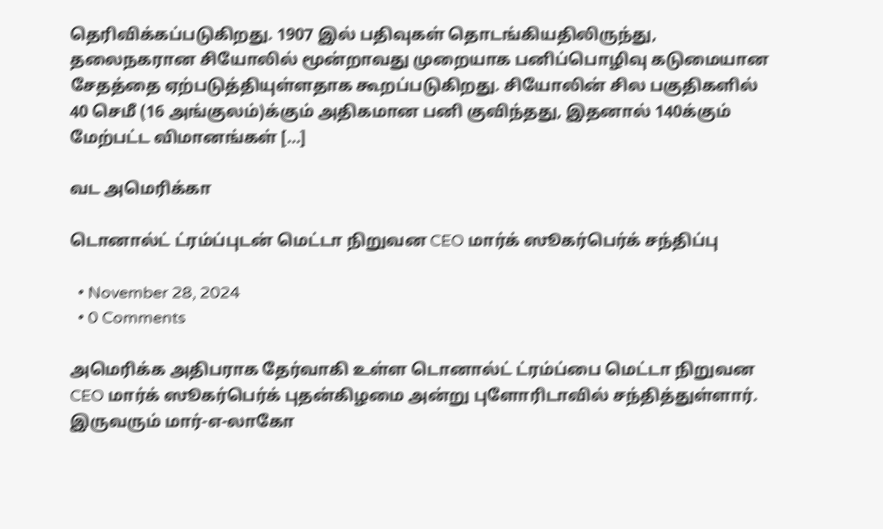தெரிவிக்கப்படுகிறது. 1907 இல் பதிவுகள் தொடங்கியதிலிருந்து, தலைநகரான சியோலில் மூன்றாவது முறையாக பனிப்பொழிவு கடுமையான சேதத்தை ஏற்படுத்தியுள்ளதாக கூறப்படுகிறது. சியோலின் சில பகுதிகளில் 40 செமீ (16 அங்குலம்)க்கும் அதிகமான பனி குவிந்தது, இதனால் 140க்கும் மேற்பட்ட விமானங்கள் […]

வட அமெரிக்கா

டொனால்ட் ட்ரம்ப்புடன் மெட்டா நிறுவன CEO மார்க் ஸூகர்பெர்க் சந்திப்பு

  • November 28, 2024
  • 0 Comments

அமெரிக்க அதிபராக தேர்வாகி உள்ள டொனால்ட் ட்ரம்ப்பை மெட்டா நிறுவன CEO மார்க் ஸூகர்பெர்க் புதன்கிழமை அன்று புளோரிடாவில் சந்தித்துள்ளார். இருவரும் மார்-எ-லாகோ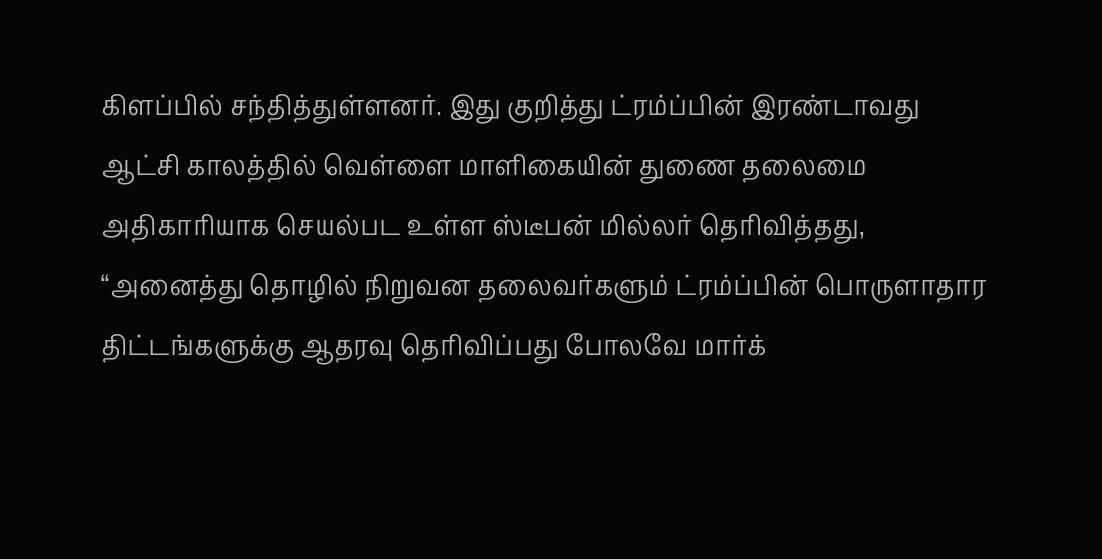கிளப்பில் சந்தித்துள்ளனர். இது குறித்து ட்ரம்ப்பின் இரண்டாவது ஆட்சி காலத்தில் வெள்ளை மாளிகையின் துணை தலைமை அதிகாரியாக செயல்பட உள்ள ஸ்டீபன் மில்லர் தெரிவித்தது, “அனைத்து தொழில் நிறுவன தலைவர்களும் ட்ரம்ப்பின் பொருளாதார திட்டங்களுக்கு ஆதரவு தெரிவிப்பது போலவே மார்க்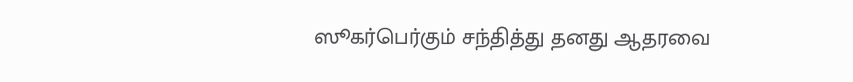ஸூகர்பெர்கும் சந்தித்து தனது ஆதரவை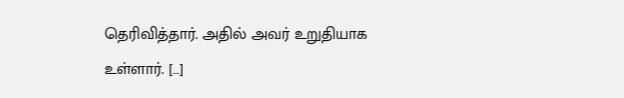தெரிவித்தார். அதில் அவர் உறுதியாக உள்ளார். […]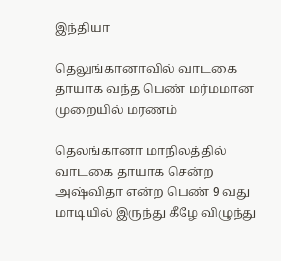இந்தியா

தெலுங்கானாவில் வாடகை தாயாக வந்த பெண் மர்மமான முறையில் மரணம்

தெலங்கானா மாநிலத்தில் வாடகை தாயாக சென்ற அஷ்விதா என்ற பெண் 9 வது மாடியில் இருந்து கீழே விழுந்து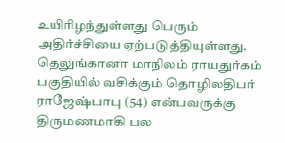உயிரிழந்துள்ளது பெரும் அதிர்ச்சியை ஏற்படுத்தியுள்ளது. தெலுங்கானா மாநிலம் ராயதுர்கம் பகுதியில் வசிக்கும் தொழிலதிபர் ராஜேஷ்பாபு (54) என்பவருக்கு திருமணமாகி பல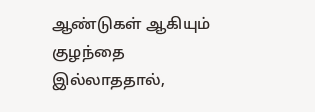ஆண்டுகள் ஆகியும் குழந்தை இல்லாததால்,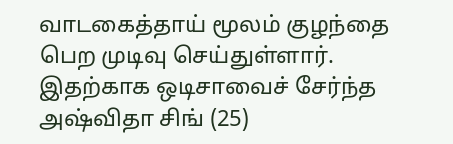வாடகைத்தாய் மூலம் குழந்தை பெற முடிவு செய்துள்ளார். இதற்காக ஒடிசாவைச் சேர்ந்த அஷ்விதா சிங் (25)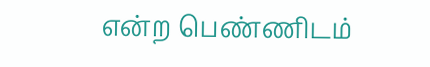என்ற பெண்ணிடம்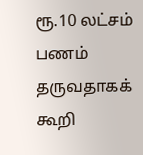ரூ.10 லட்சம் பணம் தருவதாகக் கூறி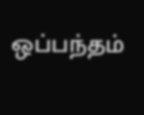ஒப்பந்தம்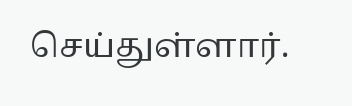செய்துள்ளார்.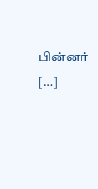பின்னர் […]